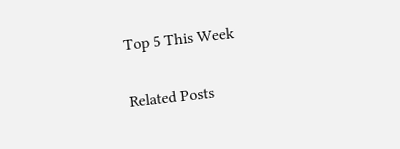Top 5 This Week

Related Posts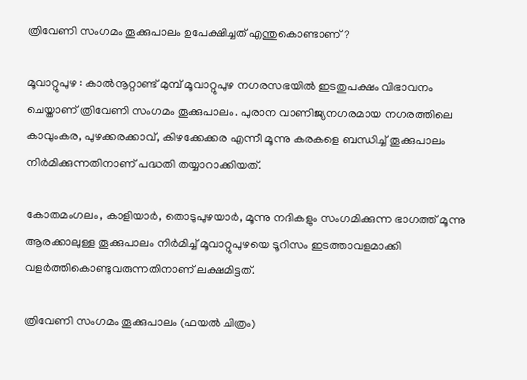ത്രിവേണി സംഗമം തൂക്കുപാലം ഉപേക്ഷിച്ചത് എന്തുകൊണ്ടാണ് ?

മൂവാറ്റുപുഴ : കാല്‍നൂറ്റാണ്ട് മുമ്പ് മൂവാറ്റുപുഴ നഗരസഭയില്‍ ഇടതുപക്ഷം വിഭാവനം ചെയ്താണ് ത്രിവേണി സംഗമം തൂക്കുപാലം. പുരാന വാണിജ്യനഗരമായ നഗരത്തിലെ കാവുംകര, പുഴക്കരക്കാവ്, കിഴക്കേക്കര എന്നീ മൂന്നു കരകളെ ബന്ധിച്ച് തൂക്കുപാലം നിര്‍മിക്കുന്നതിനാണ് പദ്ധതി തയ്യാറാക്കിയത്.

കോതമംഗലം, കാളിയാര്‍, തൊടുപുഴയാര്‍, മൂന്നു നദികളും സംഗമിക്കുന്ന ഭാഗത്ത് മൂന്നു ആരക്കാലുള്ള തൂക്കുപാലം നിര്‍മിച്ച് മൂവാറ്റുപുഴയെ ടൂറിസം ഇടത്താവളമാക്കി വളര്‍ത്തികൊണ്ടുവരുന്നതിനാണ് ലക്ഷമിട്ടത്.

ത്രിവേണി സംഗമം തൂക്കുപാലം (ഫയല്‍ ചിത്രം)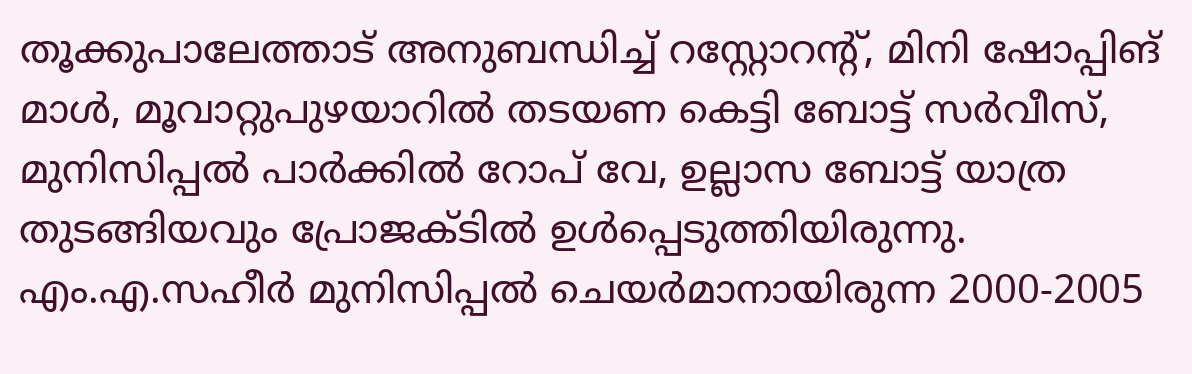തൂക്കുപാലേത്താട് അനുബന്ധിച്ച് റസ്റ്റോറന്റ്, മിനി ഷോപ്പിങ് മാള്‍, മൂവാറ്റുപുഴയാറില്‍ തടയണ കെട്ടി ബോട്ട് സര്‍വീസ്, മുനിസിപ്പല്‍ പാര്‍ക്കില്‍ റോപ് വേ, ഉല്ലാസ ബോട്ട് യാത്ര തുടങ്ങിയവും പ്രോജക്ടില്‍ ഉള്‍പ്പെടുത്തിയിരുന്നു. എം.എ.സഹീര്‍ മുനിസിപ്പല്‍ ചെയര്‍മാനായിരുന്ന 2000-2005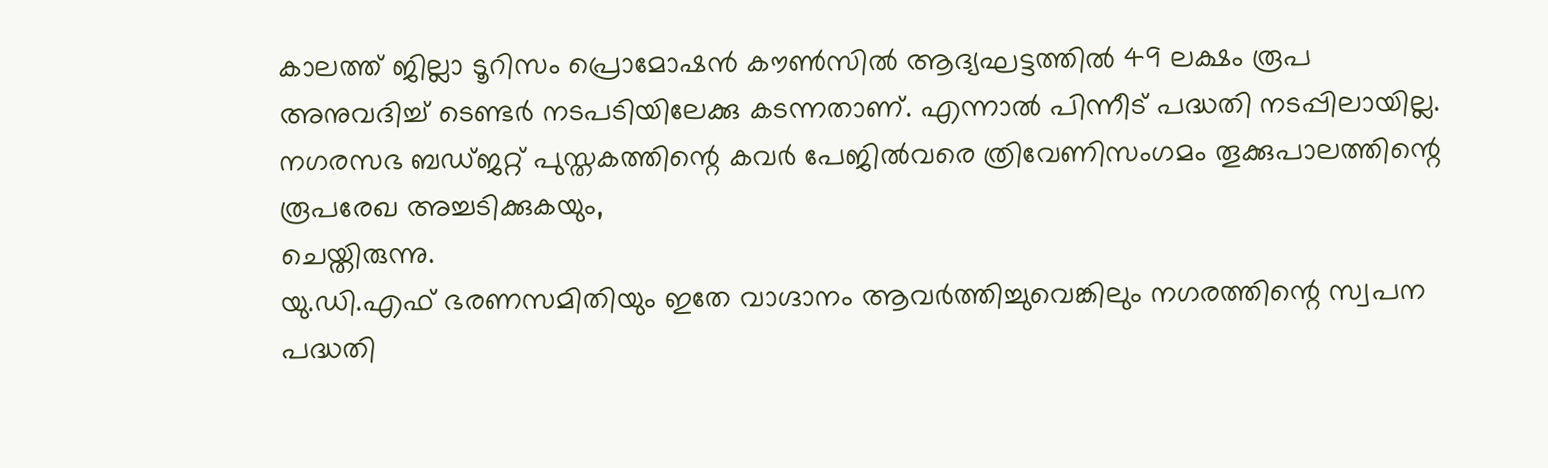കാലത്ത് ജില്ലാ ടൂറിസം പ്രൊമോഷന്‍ കൗണ്‍സില്‍ ആദ്യഘട്ടത്തില്‍ 49 ലക്ഷം രൂപ അനുവദിച്ച് ടെണ്ടര്‍ നടപടിയിലേക്കു കടന്നതാണ്. എന്നാല്‍ പിന്നീട് പദ്ധതി നടപ്പിലായില്ല. നഗരസഭ ബഡ്ജറ്റ് പുസ്തകത്തിന്റെ കവര്‍ പേജില്‍വരെ ത്രിവേണിസംഗമം തൂക്കുപാലത്തിന്റെ രൂപരേഖ അച്ചടിക്കുകയും,
ചെയ്തിരുന്നു.
യു.ഡി.എഫ് ഭരണസമിതിയും ഇതേ വാഗ്ദാനം ആവര്‍ത്തിച്ചുവെങ്കിലും നഗരത്തിന്റെ സ്വപന പദ്ധതി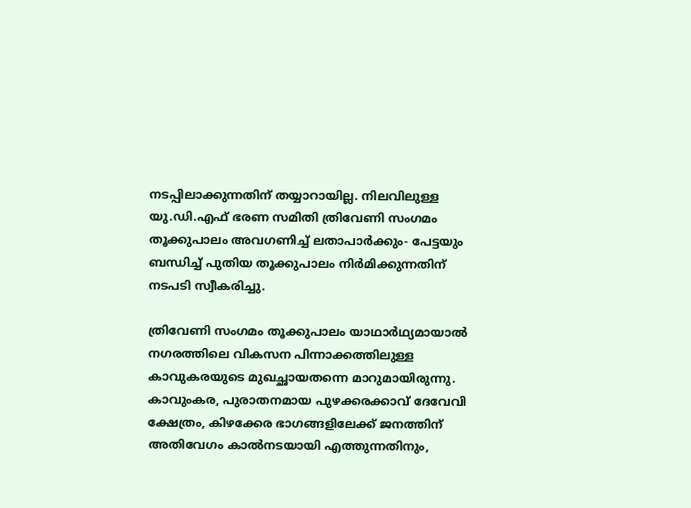നടപ്പിലാക്കുന്നതിന് തയ്യാറായില്ല. നിലവിലുള്ള യു.ഡി.എഫ് ഭരണ സമിതി ത്രിവേണി സംഗമം തൂക്കുപാലം അവഗണിച്ച് ലതാപാര്‍ക്കും- പേട്ടയും ബന്ധിച്ച് പുതിയ തൂക്കുപാലം നിര്‍മിക്കുന്നതിന് നടപടി സ്വീകരിച്ചു.

ത്രിവേണി സംഗമം തൂക്കുപാലം യാഥാര്‍ഥ്യമായാല്‍ നഗരത്തിലെ വികസന പിന്നാക്കത്തിലുള്ള കാവുകരയുടെ മുഖച്ഛായതന്നെ മാറുമായിരുന്നു. കാവുംകര, പുരാതനമായ പുഴക്കരക്കാവ് ദേവേവി ക്ഷേത്രം, കിഴക്കേര ഭാഗങ്ങളിലേക്ക് ജനത്തിന് അതിവേഗം കാല്‍നടയായി എത്തുന്നതിനും,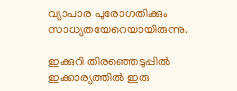വ്യാപാര പുരോഗതിക്കും സാധ്യതയേറെയായിരുന്നു.

ഇക്കുറി തിരഞ്ഞെടുപ്പില്‍ ഇക്കാര്യത്തില്‍ ഇരു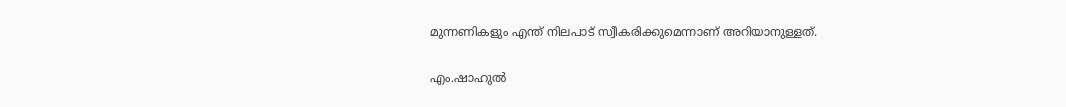മുന്നണികളും എന്ത് നിലപാട് സ്വീകരിക്കുമെന്നാണ് അറിയാനുള്ളത്.

എം.ഷാഹുൽ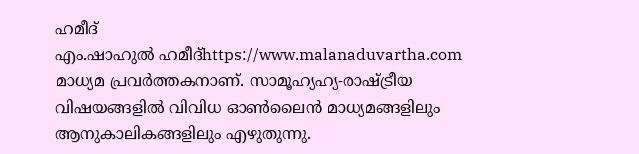ഹമീദ്‌
എം.ഷാഹുൽ ഹമീദ്‌https://www.malanaduvartha.com
മാധ്യമ പ്രവർത്തകനാണ്. സാമൂഹ്യഹ്യ-രാഷ്ട്രീയ വിഷയങ്ങളിൽ വിവിധ ഓൺലൈൻ മാധ്യമങ്ങളിലും ആനുകാലികങ്ങളിലും എഴുതുന്നു.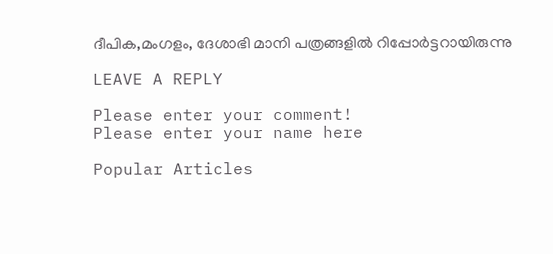ദീപിക,മംഗളം, ദേശാഭി മാനി പത്രങ്ങളിൽ റിപ്പോർട്ടറായിരുന്നു

LEAVE A REPLY

Please enter your comment!
Please enter your name here

Popular Articles